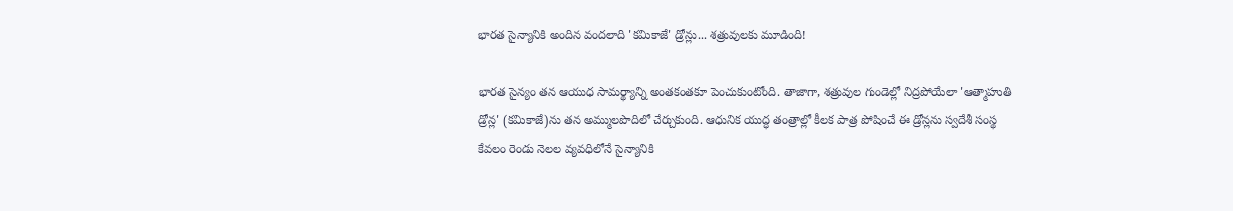భారత సైన్యానికి అందిన వందలాది 'కమికాజే' డ్రోన్లు... శత్రువులకు మూడింది!

భారత సైన్యం తన ఆయుధ సామర్థ్యాన్ని అంతకంతకూ పెంచుకుంటోంది. తాజాగా, శత్రువుల గుండెల్లో నిద్రపోయేలా 'ఆత్మాహుతి డ్రోన్ల' (కమికాజే)ను తన అమ్ములపొదిలో చేర్చుకుంది. ఆధునిక యుద్ధ తంత్రాల్లో కీలక పాత్ర పోషించే ఈ డ్రోన్లను స్వదేశీ సంస్థ కేవలం రెండు నెలల వ్యవధిలోనే సైన్యానికి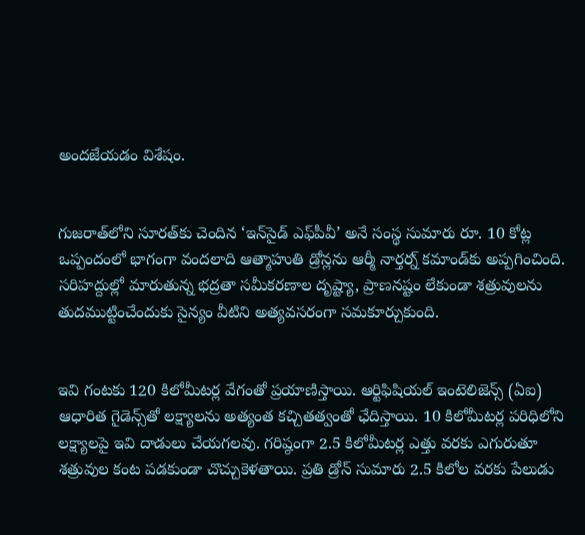అందజేయడం విశేషం.


గుజరాత్‌లోని సూరత్‌కు చెందిన ‘ఇన్‌సైడ్‌ ఎఫ్‌పీవీ’ అనే సంస్థ సుమారు రూ. 10 కోట్ల ఒప్పందంలో భాగంగా వందలాది ఆత్మాహుతి డ్రోన్లను ఆర్మీ నార్తర్న్‌ కమాండ్‌కు అప్పగించింది. సరిహద్దుల్లో మారుతున్న భద్రతా సమీకరణాల దృష్ట్యా, ప్రాణనష్టం లేకుండా శత్రువులను తుదముట్టించేందుకు సైన్యం వీటిని అత్యవసరంగా సమకూర్చుకుంది.


ఇవి గంటకు 120 కిలోమీటర్ల వేగంతో ప్రయాణిస్తాయి. ఆర్టిఫిషియల్ ఇంటెలిజెన్స్ (ఏఐ) ఆధారిత గైడెన్స్‌తో లక్ష్యాలను అత్యంత కచ్చితత్వంతో ఛేదిస్తాయి. 10 కిలోమీటర్ల పరిధిలోని లక్ష్యాలపై ఇవి దాడులు చేయగలవు. గరిష్ఠంగా 2.5 కిలోమీటర్ల ఎత్తు వరకు ఎగురుతూ శత్రువుల కంట పడకుండా చొచ్చుకెళతాయి. ప్రతి డ్రోన్ సుమారు 2.5 కిలోల వరకు పేలుడు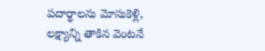పదార్థాలను మోసుకెళ్లి, లక్ష్యాన్ని తాకిన వెంటనే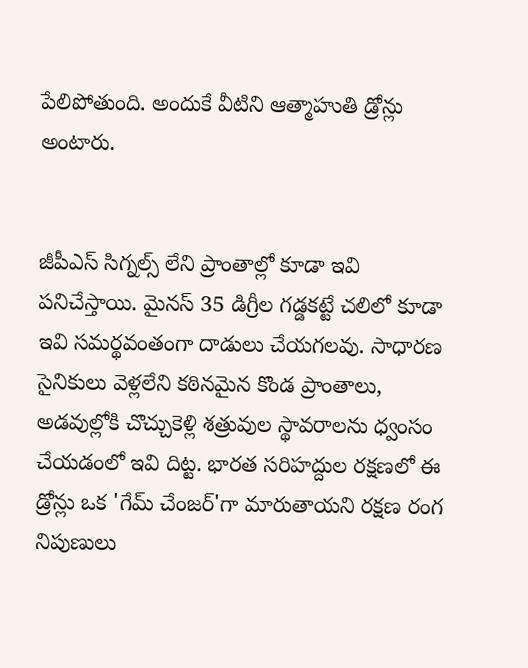పేలిపోతుంది. అందుకే వీటిని ఆత్మాహుతి డ్రోన్లు అంటారు.


జీపీఎస్ సిగ్నల్స్ లేని ప్రాంతాల్లో కూడా ఇవి పనిచేస్తాయి. మైనస్ 35 డిగ్రీల గడ్డకట్టే చలిలో కూడా ఇవి సమర్థవంతంగా దాడులు చేయగలవు. సాధారణ సైనికులు వెళ్లలేని కఠినమైన కొండ ప్రాంతాలు, అడవుల్లోకి చొచ్చుకెళ్లి శత్రువుల స్థావరాలను ధ్వంసం చేయడంలో ఇవి దిట్ట. భారత సరిహద్దుల రక్షణలో ఈ డ్రోన్లు ఒక 'గేమ్ చేంజర్'గా మారుతాయని రక్షణ రంగ నిపుణులు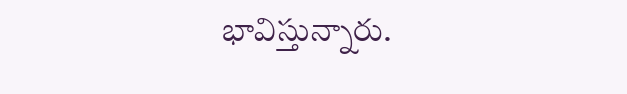భావిస్తున్నారు.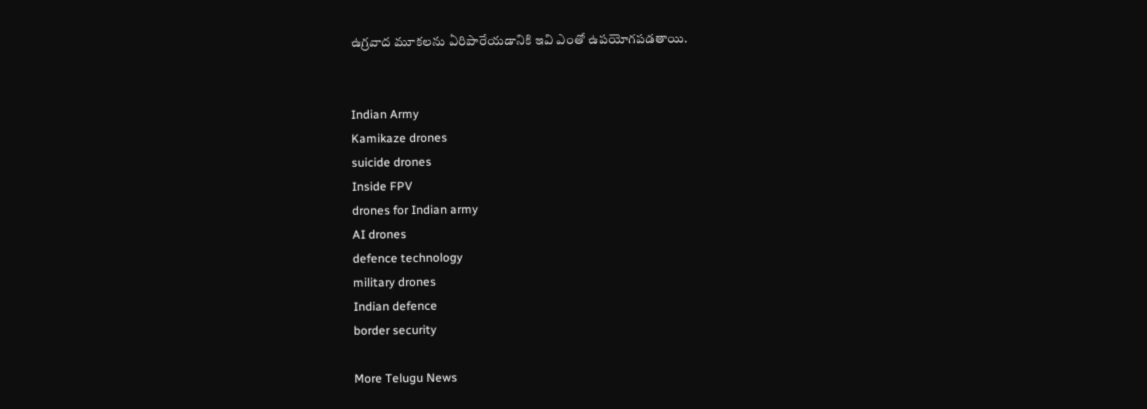ఉగ్రవాద మూకలను ఏరిపారేయడానికి ఇవి ఎంతో ఉపయోగపడతాయి.


Indian Army
Kamikaze drones
suicide drones
Inside FPV
drones for Indian army
AI drones
defence technology
military drones
Indian defence
border security

More Telugu News